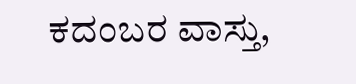ಕದಂಬರ ವಾಸ್ತು,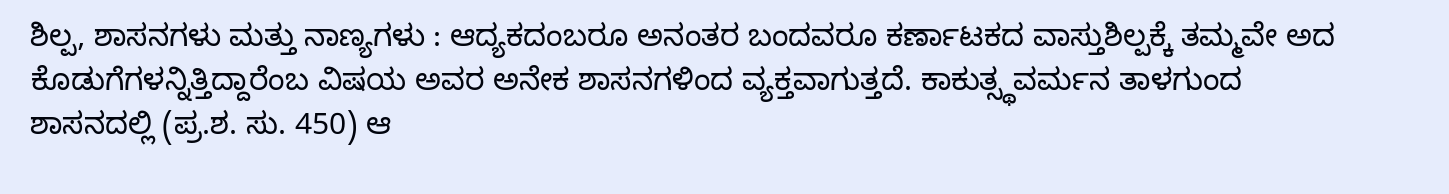ಶಿಲ್ಪ, ಶಾಸನಗಳು ಮತ್ತು ನಾಣ್ಯಗಳು : ಆದ್ಯಕದಂಬರೂ ಅನಂತರ ಬಂದವರೂ ಕರ್ಣಾಟಕದ ವಾಸ್ತುಶಿಲ್ಪಕ್ಕೆ ತಮ್ಮವೇ ಅದ ಕೊಡುಗೆಗಳನ್ನಿತ್ತಿದ್ದಾರೆಂಬ ವಿಷಯ ಅವರ ಅನೇಕ ಶಾಸನಗಳಿಂದ ವ್ಯಕ್ತವಾಗುತ್ತದೆ. ಕಾಕುತ್ಸ್ಥವರ್ಮನ ತಾಳಗುಂದ ಶಾಸನದಲ್ಲಿ (ಪ್ರ.ಶ. ಸು. 450) ಆ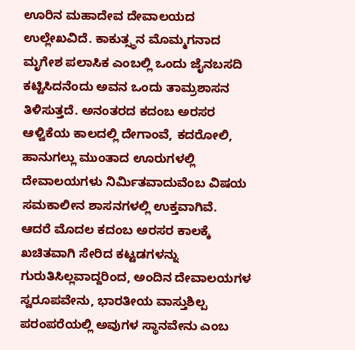ಊರಿನ ಮಹಾದೇವ ದೇವಾಲಯದ ಉಲ್ಲೇಖವಿದೆ. ಕಾಕುತ್ಸ್ಥನ ಮೊಮ್ಮಗನಾದ ಮೃಗೇಶ ಪಲಾಸಿಕ ಎಂಬಲ್ಲಿ ಒಂದು ಜೈನಬಸದಿ ಕಟ್ಟಿಸಿದನೆಂದು ಅವನ ಒಂದು ತಾಮ್ರಶಾಸನ ತಿಳಿಸುತ್ತದೆ. ಅನಂತರದ ಕದಂಬ ಅರಸರ ಆಳ್ವಿಕೆಯ ಕಾಲದಲ್ಲಿ ದೇಗಾಂವೆ, ಕದರೋಲಿ, ಹಾನುಗಲ್ಲು ಮುಂತಾದ ಊರುಗಳಲ್ಲಿ ದೇವಾಲಯಗಳು ನಿರ್ಮಿತವಾದುವೆಂಬ ವಿಷಯ ಸಮಕಾಲೀನ ಶಾಸನಗಳಲ್ಲಿ ಉಕ್ತವಾಗಿವೆ.
ಆದರೆ ಮೊದಲ ಕದಂಬ ಅರಸರ ಕಾಲಕ್ಕೆ ಖಚಿತವಾಗಿ ಸೇರಿದ ಕಟ್ಟಡಗಳನ್ನು ಗುರುತಿಸಿಲ್ಲವಾದ್ದರಿಂದ, ಅಂದಿನ ದೇವಾಲಯಗಳ ಸ್ವರೂಪವೇನು, ಭಾರತೀಯ ವಾಸ್ತುಶಿಲ್ಪ ಪರಂಪರೆಯಲ್ಲಿ ಅವುಗಳ ಸ್ಥಾನವೇನು ಎಂಬ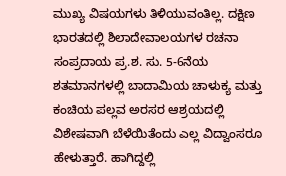ಮುಖ್ಯ ವಿಷಯಗಳು ತಿಳಿಯುವಂತಿಲ್ಲ. ದಕ್ಷಿಣ ಭಾರತದಲ್ಲಿ ಶಿಲಾದೇವಾಲಯಗಳ ರಚನಾ ಸಂಪ್ರದಾಯ ಪ್ರ.ಶ. ಸು. 5-6ನೆಯ ಶತಮಾನಗಳಲ್ಲಿ ಬಾದಾಮಿಯ ಚಾಳುಕ್ಯ ಮತ್ತು ಕಂಚಿಯ ಪಲ್ಲವ ಅರಸರ ಆಶ್ರಯದಲ್ಲಿ ವಿಶೇಷವಾಗಿ ಬೆಳೆಯಿತೆಂದು ಎಲ್ಲ ವಿದ್ವಾಂಸರೂ ಹೇಳುತ್ತಾರೆ. ಹಾಗಿದ್ದಲ್ಲಿ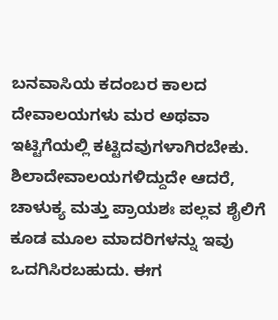ಬನವಾಸಿಯ ಕದಂಬರ ಕಾಲದ ದೇವಾಲಯಗಳು ಮರ ಅಥವಾ ಇಟ್ಟಿಗೆಯಲ್ಲಿ ಕಟ್ಟಿದವುಗಳಾಗಿರಬೇಕು. ಶಿಲಾದೇವಾಲಯಗಳಿದ್ದುದೇ ಆದರೆ, ಚಾಳುಕ್ಯ ಮತ್ತು ಪ್ರಾಯಶಃ ಪಲ್ಲವ ಶೈಲಿಗೆ ಕೂಡ ಮೂಲ ಮಾದರಿಗಳನ್ನು ಇವು ಒದಗಿಸಿರಬಹುದು. ಈಗ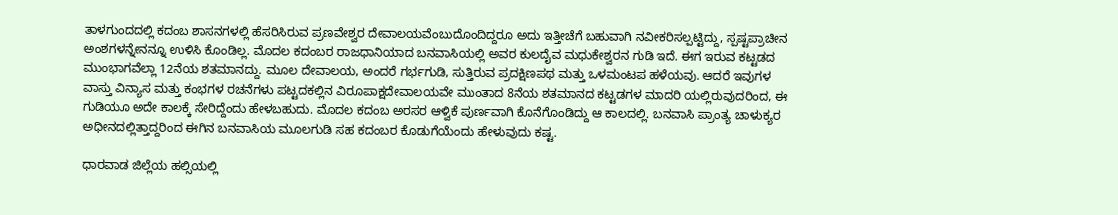ತಾಳಗುಂದದಲ್ಲಿ ಕದಂಬ ಶಾಸನಗಳಲ್ಲಿ ಹೆಸರಿಸಿರುವ ಪ್ರಣವೇಶ್ವರ ದೇವಾಲಯವೆಂಬುದೊಂದಿದ್ದರೂ ಅದು ಇತ್ತೀಚೆಗೆ ಬಹುವಾಗಿ ನವೀಕರಿಸಲ್ಪಟ್ಟಿದ್ದು, ಸ್ಪಷ್ಟಪ್ರಾಚೀನ ಅಂಶಗಳನ್ನೇನನ್ನೂ ಉಳಿಸಿ ಕೊಂಡಿಲ್ಲ. ಮೊದಲ ಕದಂಬರ ರಾಜಧಾನಿಯಾದ ಬನವಾಸಿಯಲ್ಲಿ ಅವರ ಕುಲದೈವ ಮಧುಕೇಶ್ವರನ ಗುಡಿ ಇದೆ. ಈಗ ಇರುವ ಕಟ್ಟಡದ ಮುಂಭಾಗವೆಲ್ಲಾ 12ನೆಯ ಶತಮಾನದ್ದು. ಮೂಲ ದೇವಾಲಯ, ಅಂದರೆ ಗರ್ಭಗುಡಿ, ಸುತ್ತಿರುವ ಪ್ರದಕ್ಷಿಣಪಥ ಮತ್ತು ಒಳಮಂಟಪ ಹಳೆಯವು. ಆದರೆ ಇವುಗಳ ವಾಸ್ತು ವಿನ್ಯಾಸ ಮತ್ತು ಕಂಭಗಳ ರಚನೆಗಳು ಪಟ್ಟದಕಲ್ಲಿನ ವಿರೂಪಾಕ್ಷದೇವಾಲಯವೇ ಮುಂತಾದ 8ನೆಯ ಶತಮಾನದ ಕಟ್ಟಡಗಳ ಮಾದರಿ ಯಲ್ಲಿರುವುದರಿಂದ, ಈ ಗುಡಿಯೂ ಅದೇ ಕಾಲಕ್ಕೆ ಸೇರಿದ್ದೆಂದು ಹೇಳಬಹುದು. ಮೊದಲ ಕದಂಬ ಅರಸರ ಆಳ್ವಿಕೆ ಪುರ್ಣವಾಗಿ ಕೊನೆಗೊಂಡಿದ್ದು ಆ ಕಾಲದಲ್ಲಿ. ಬನವಾಸಿ ಪ್ರಾಂತ್ಯ ಚಾಳುಕ್ಯರ ಅಧೀನದಲ್ಲಿತ್ತಾದ್ದರಿಂದ ಈಗಿನ ಬನವಾಸಿಯ ಮೂಲಗುಡಿ ಸಹ ಕದಂಬರ ಕೊಡುಗೆಯೆಂದು ಹೇಳುವುದು ಕಷ್ಟ.

ಧಾರವಾಡ ಜಿಲ್ಲೆಯ ಹಲ್ಸಿಯಲ್ಲಿ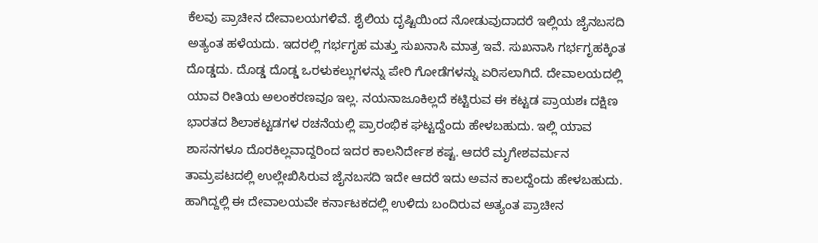ಕೆಲವು ಪ್ರಾಚೀನ ದೇವಾಲಯಗಳಿವೆ. ಶೈಲಿಯ ದೃಷ್ಟಿಯಿಂದ ನೋಡುವುದಾದರೆ ಇಲ್ಲಿಯ ಜೈನಬಸದಿ ಅತ್ಯಂತ ಹಳೆಯದು. ಇದರಲ್ಲಿ ಗರ್ಭಗೃಹ ಮತ್ತು ಸುಖನಾಸಿ ಮಾತ್ರ ಇವೆ. ಸುಖನಾಸಿ ಗರ್ಭಗೃಹಕ್ಕಿಂತ ದೊಡ್ಡದು. ದೊಡ್ಡ ದೊಡ್ಡ ಒರಳುಕಲ್ಲುಗಳನ್ನು ಪೇರಿ ಗೋಡೆಗಳನ್ನು ಏರಿಸಲಾಗಿದೆ. ದೇವಾಲಯದಲ್ಲಿ ಯಾವ ರೀತಿಯ ಅಲಂಕರಣವೂ ಇಲ್ಲ. ನಯನಾಜೂಕಿಲ್ಲದೆ ಕಟ್ಟಿರುವ ಈ ಕಟ್ಟಡ ಪ್ರಾಯಶಃ ದಕ್ಷಿಣ ಭಾರತದ ಶಿಲಾಕಟ್ಟಡಗಳ ರಚನೆಯಲ್ಲಿ ಪ್ರಾರಂಭಿಕ ಘಟ್ಟದ್ದೆಂದು ಹೇಳಬಹುದು. ಇಲ್ಲಿ ಯಾವ ಶಾಸನಗಳೂ ದೊರಕಿಲ್ಲವಾದ್ದರಿಂದ ಇದರ ಕಾಲನಿರ್ದೇಶ ಕಷ್ಟ. ಆದರೆ ಮೃಗೇಶವರ್ಮನ ತಾಮ್ರಪಟದಲ್ಲಿ ಉಲ್ಲೇಖಿಸಿರುವ ಜೈನಬಸದಿ ಇದೇ ಆದರೆ ಇದು ಅವನ ಕಾಲದ್ದೆಂದು ಹೇಳಬಹುದು. ಹಾಗಿದ್ದಲ್ಲಿ ಈ ದೇವಾಲಯವೇ ಕರ್ನಾಟಕದಲ್ಲಿ ಉಳಿದು ಬಂದಿರುವ ಅತ್ಯಂತ ಪ್ರಾಚೀನ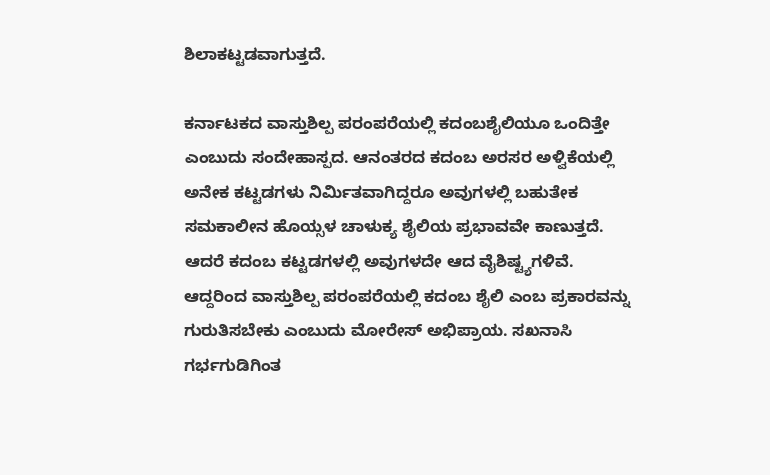ಶಿಲಾಕಟ್ಟಡವಾಗುತ್ತದೆ.

ಕರ್ನಾಟಕದ ವಾಸ್ತುಶಿಲ್ಪ ಪರಂಪರೆಯಲ್ಲಿ ಕದಂಬಶೈಲಿಯೂ ಒಂದಿತ್ತೇ ಎಂಬುದು ಸಂದೇಹಾಸ್ಪದ. ಆನಂತರದ ಕದಂಬ ಅರಸರ ಅಳ್ವಿಕೆಯಲ್ಲಿ ಅನೇಕ ಕಟ್ಟಡಗಳು ನಿರ್ಮಿತವಾಗಿದ್ದರೂ ಅವುಗಳಲ್ಲಿ ಬಹುತೇಕ ಸಮಕಾಲೀನ ಹೊಯ್ಸಳ ಚಾಳುಕ್ಯ ಶೈಲಿಯ ಪ್ರಭಾವವೇ ಕಾಣುತ್ತದೆ. ಆದರೆ ಕದಂಬ ಕಟ್ಟಡಗಳಲ್ಲಿ ಅವುಗಳದೇ ಆದ ವೈಶಿಷ್ಟ್ಯಗಳಿವೆ. ಆದ್ದರಿಂದ ವಾಸ್ತುಶಿಲ್ಪ ಪರಂಪರೆಯಲ್ಲಿ ಕದಂಬ ಶೈಲಿ ಎಂಬ ಪ್ರಕಾರವನ್ನು ಗುರುತಿಸಬೇಕು ಎಂಬುದು ಮೋರೇಸ್ ಅಭಿಪ್ರಾಯ. ಸಖನಾಸಿ ಗರ್ಭಗುಡಿಗಿಂತ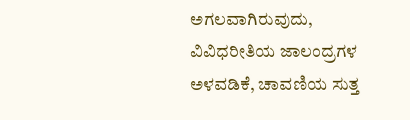ಅಗಲವಾಗಿರುವುದು, ವಿವಿಧರೀತಿಯ ಜಾಲಂದ್ರಗಳ ಅಳವಡಿಕೆ, ಚಾವಣಿಯ ಸುತ್ತ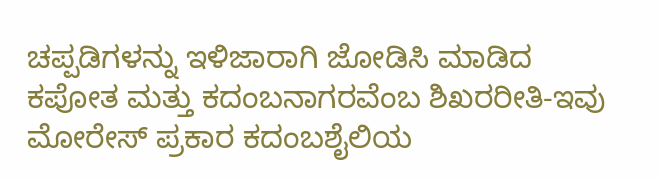ಚಪ್ಪಡಿಗಳನ್ನು ಇಳಿಜಾರಾಗಿ ಜೋಡಿಸಿ ಮಾಡಿದ ಕಪೋತ ಮತ್ತು ಕದಂಬನಾಗರವೆಂಬ ಶಿಖರರೀತಿ-ಇವು ಮೋರೇಸ್ ಪ್ರಕಾರ ಕದಂಬಶೈಲಿಯ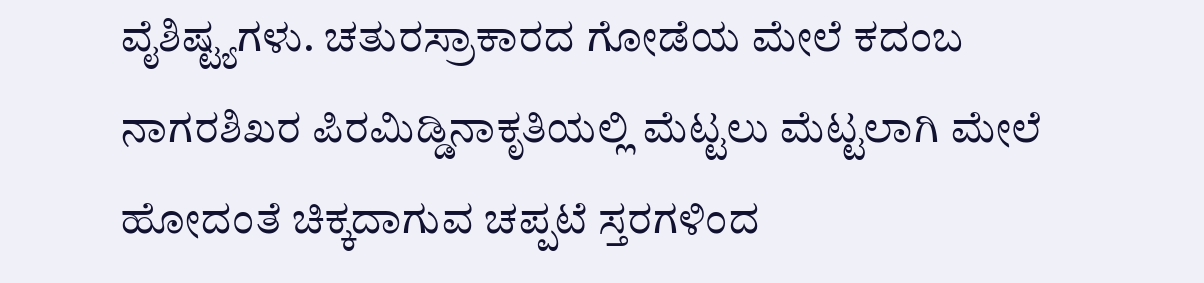ವೈಶಿಷ್ಟ್ಯಗಳು. ಚತುರಸ್ರಾಕಾರದ ಗೋಡೆಯ ಮೇಲೆ ಕದಂಬ ನಾಗರಶಿಖರ ಪಿರಮಿಡ್ಡಿನಾಕೃತಿಯಲ್ಲಿ ಮೆಟ್ಟಲು ಮೆಟ್ಟಲಾಗಿ ಮೇಲೆ ಹೋದಂತೆ ಚಿಕ್ಕದಾಗುವ ಚಪ್ಪಟೆ ಸ್ತರಗಳಿಂದ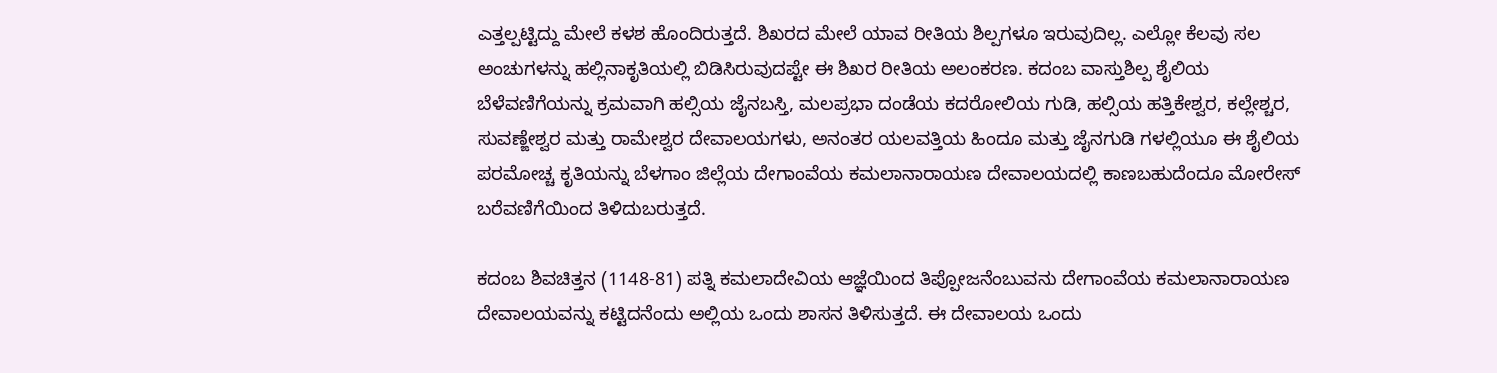ಎತ್ತಲ್ಪಟ್ಟಿದ್ದು ಮೇಲೆ ಕಳಶ ಹೊಂದಿರುತ್ತದೆ. ಶಿಖರದ ಮೇಲೆ ಯಾವ ರೀತಿಯ ಶಿಲ್ಪಗಳೂ ಇರುವುದಿಲ್ಲ. ಎಲ್ಲೋ ಕೆಲವು ಸಲ ಅಂಚುಗಳನ್ನು ಹಲ್ಲಿನಾಕೃತಿಯಲ್ಲಿ ಬಿಡಿಸಿರುವುದಪ್ಟೇ ಈ ಶಿಖರ ರೀತಿಯ ಅಲಂಕರಣ. ಕದಂಬ ವಾಸ್ತುಶಿಲ್ಪ ಶೈಲಿಯ ಬೆಳೆವಣಿಗೆಯನ್ನು ಕ್ರಮವಾಗಿ ಹಲ್ಸಿಯ ಜೈನಬಸ್ತಿ, ಮಲಪ್ರಭಾ ದಂಡೆಯ ಕದರೋಲಿಯ ಗುಡಿ, ಹಲ್ಸಿಯ ಹತ್ತಿಕೇಶ್ವರ, ಕಲ್ಲೇಶ್ಚರ, ಸುವಣ್ಙೇಶ್ವರ ಮತ್ತು ರಾಮೇಶ್ವರ ದೇವಾಲಯಗಳು, ಅನಂತರ ಯಲವತ್ತಿಯ ಹಿಂದೂ ಮತ್ತು ಜೈನಗುಡಿ ಗಳಲ್ಲಿಯೂ ಈ ಶೈಲಿಯ ಪರಮೋಚ್ಚ ಕೃತಿಯನ್ನು ಬೆಳಗಾಂ ಜಿಲ್ಲೆಯ ದೇಗಾಂವೆಯ ಕಮಲಾನಾರಾಯಣ ದೇವಾಲಯದಲ್ಲಿ ಕಾಣಬಹುದೆಂದೂ ಮೋರೇಸ್ ಬರೆವಣಿಗೆಯಿಂದ ತಿಳಿದುಬರುತ್ತದೆ.

ಕದಂಬ ಶಿವಚಿತ್ತನ (1148-81) ಪತ್ನಿ ಕಮಲಾದೇವಿಯ ಆಜ್ಞೆಯಿಂದ ತಿಪ್ಪೋಜನೆಂಬುವನು ದೇಗಾಂವೆಯ ಕಮಲಾನಾರಾಯಣ ದೇವಾಲಯವನ್ನು ಕಟ್ಟಿದನೆಂದು ಅಲ್ಲಿಯ ಒಂದು ಶಾಸನ ತಿಳಿಸುತ್ತದೆ. ಈ ದೇವಾಲಯ ಒಂದು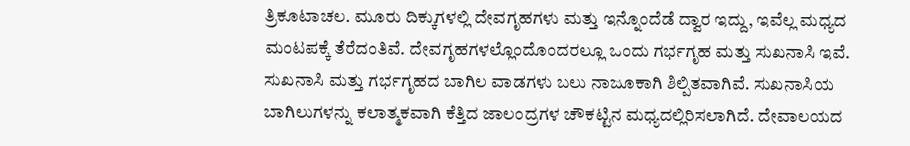ತ್ರಿಕೂಟಾಚಲ. ಮೂರು ದಿಕ್ಕುಗಳಲ್ಲಿ ದೇವಗೃಹಗಳು ಮತ್ತು ಇನ್ನೊಂದೆಡೆ ದ್ವಾರ ಇದ್ದು, ಇವೆಲ್ಲ ಮಧ್ಯದ ಮಂಟಪಕ್ಕೆ ತೆರೆದಂತಿವೆ. ದೇವಗೃಹಗಳಲ್ಲೊಂದೊಂದರಲ್ಲೂ ಒಂದು ಗರ್ಭಗೃಹ ಮತ್ತು ಸುಖನಾಸಿ ಇವೆ. ಸುಖನಾಸಿ ಮತ್ತು ಗರ್ಭಗೃಹದ ಬಾಗಿಲ ವಾಡಗಳು ಬಲು ನಾಜೂಕಾಗಿ ಶಿಲ್ಪಿತವಾಗಿವೆ. ಸುಖನಾಸಿಯ ಬಾಗಿಲುಗಳನ್ನು ಕಲಾತ್ಮಕವಾಗಿ ಕೆತ್ತಿದ ಜಾಲಂದ್ರಗಳ ಚೌಕಟ್ಟಿನ ಮಧ್ಯದಲ್ಲಿರಿಸಲಾಗಿದೆ. ದೇವಾಲಯದ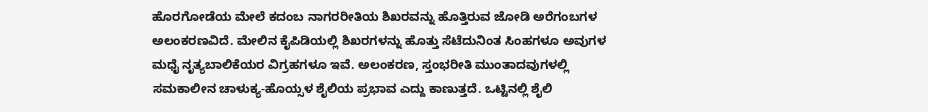ಹೊರಗೋಡೆಯ ಮೇಲೆ ಕದಂಬ ನಾಗರರೀತಿಯ ಶಿಖರವನ್ನು ಹೊತ್ತಿರುವ ಜೋಡಿ ಅರೆಗಂಬಗಳ ಅಲಂಕರಣವಿದೆ. ಮೇಲಿನ ಕೈಪಿಡಿಯಲ್ಲಿ ಶಿಖರಗಳನ್ನು ಹೊತ್ತು ಸೆಟೆದುನಿಂತ ಸಿಂಹಗಳೂ ಅವುಗಳ ಮಧೈ ನೃತ್ಯಬಾಲಿಕೆಯರ ವಿಗ್ರಹಗಳೂ ಇವೆ. ಅಲಂಕರಣ, ಸ್ತಂಭರೀತಿ ಮುಂತಾದವುಗಳಲ್ಲಿ ಸಮಕಾಲೀನ ಚಾಳುಕ್ಯ-ಹೊಯ್ಸಳ ಶೈಲಿಯ ಪ್ರಭಾವ ಎದ್ದು ಕಾಣುತ್ತದೆ. ಒಟ್ಟಿನಲ್ಲಿ ಶೈಲಿ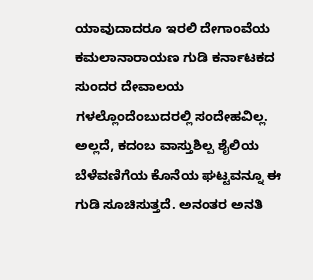ಯಾವುದಾದರೂ ಇರಲಿ ದೇಗಾಂವೆಯ ಕಮಲಾನಾರಾಯಣ ಗುಡಿ ಕರ್ನಾಟಕದ ಸುಂದರ ದೇವಾಲಯ ಗಳಲ್ಲೊಂದೆಂಬುದರಲ್ಲಿ ಸಂದೇಹವಿಲ್ಲ. ಅಲ್ಲದೆ, ಕದಂಬ ವಾಸ್ತುಶಿಲ್ಪ ಶೈಲಿಯ ಬೆಳೆವಣಿಗೆಯ ಕೊನೆಯ ಘಟ್ಟವನ್ನೂ ಈ ಗುಡಿ ಸೂಚಿಸುತ್ತದೆ. ಅನಂತರ ಅನತಿ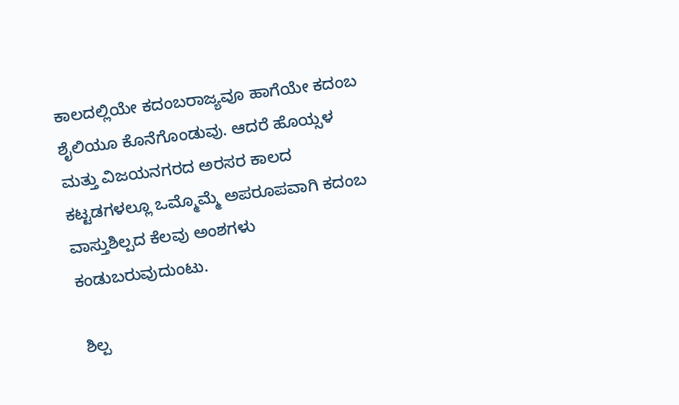ಕಾಲದಲ್ಲಿಯೇ ಕದಂಬರಾಜ್ಯವೂ ಹಾಗೆಯೇ ಕದಂಬ ಶೈಲಿಯೂ ಕೊನೆಗೊಂಡುವು. ಆದರೆ ಹೊಯ್ಸಳ ಮತ್ತು ವಿಜಯನಗರದ ಅರಸರ ಕಾಲದ ಕಟ್ಟಡಗಳಲ್ಲೂ ಒಮ್ಮೊಮ್ಮೆ ಅಪರೂಪವಾಗಿ ಕದಂಬ ವಾಸ್ತುಶಿಲ್ಪದ ಕೆಲವು ಅಂಶಗಳು ಕಂಡುಬರುವುದುಂಟು.

 ಶಿಲ್ಪ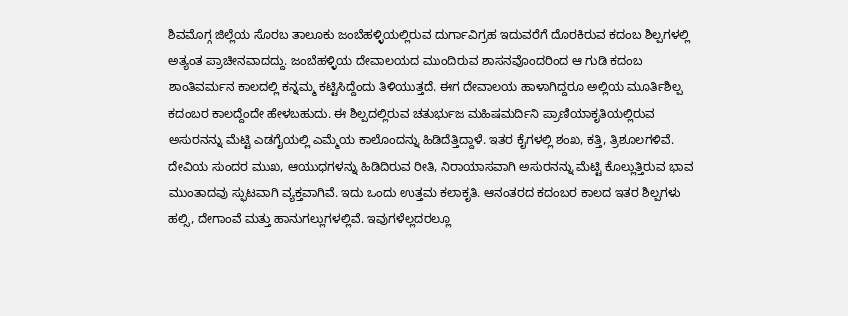ಶಿವಮೊಗ್ಗ ಜಿಲ್ಲೆಯ ಸೊರಬ ತಾಲೂಕು ಜಂಬೆಹಳ್ಳಿಯಲ್ಲಿರುವ ದುರ್ಗಾವಿಗ್ರಹ ಇದುವರೆಗೆ ದೊರಕಿರುವ ಕದಂಬ ಶಿಲ್ಪಗಳಲ್ಲಿ ಅತ್ಯಂತ ಪ್ರಾಚೀನವಾದದ್ದು. ಜಂಬೆಹಳ್ಳಿಯ ದೇವಾಲಯದ ಮುಂದಿರುವ ಶಾಸನವೊಂದರಿಂದ ಆ ಗುಡಿ ಕದಂಬ ಶಾಂತಿವರ್ಮನ ಕಾಲದಲ್ಲಿ ಕನ್ನಮ್ಮ ಕಟ್ಟಿಸಿದ್ದೆಂದು ತಿಳಿಯುತ್ತದೆ. ಈಗ ದೇವಾಲಯ ಹಾಳಾಗಿದ್ದರೂ ಅಲ್ಲಿಯ ಮೂರ್ತಿಶಿಲ್ಪ ಕದಂಬರ ಕಾಲದ್ದೆಂದೇ ಹೇಳಬಹುದು. ಈ ಶಿಲ್ಪದಲ್ಲಿರುವ ಚತುರ್ಭುಜ ಮಹಿಷಮರ್ದಿನಿ ಪ್ರಾಣಿಯಾಕೃತಿಯಲ್ಲಿರುವ ಅಸುರನನ್ನು ಮೆಟ್ಟಿ ಎಡಗೈಯಲ್ಲಿ ಎಮ್ಮೆಯ ಕಾಲೊಂದನ್ನು ಹಿಡಿದೆತ್ತಿದ್ದಾಳೆ. ಇತರ ಕೈಗಳಲ್ಲಿ ಶಂಖ, ಕತ್ತಿ, ತ್ರಿಶೂಲಗಳಿವೆ. ದೇವಿಯ ಸುಂದರ ಮುಖ, ಆಯುಧಗಳನ್ನು ಹಿಡಿದಿರುವ ರೀತಿ, ನಿರಾಯಾಸವಾಗಿ ಅಸುರನನ್ನು ಮೆಟ್ಟಿ ಕೊಲ್ಲುತ್ತಿರುವ ಭಾವ ಮುಂತಾದವು ಸ್ಫುಟವಾಗಿ ವ್ಯಕ್ತವಾಗಿವೆ. ಇದು ಒಂದು ಉತ್ತಮ ಕಲಾಕೃತಿ. ಆನಂತರದ ಕದಂಬರ ಕಾಲದ ಇತರ ಶಿಲ್ಪಗಳು ಹಲ್ಸಿ, ದೇಗಾಂವೆ ಮತ್ತು ಹಾನುಗಲ್ಲುಗಳಲ್ಲಿವೆ. ಇವುಗಳೆಲ್ಲದರಲ್ಲೂ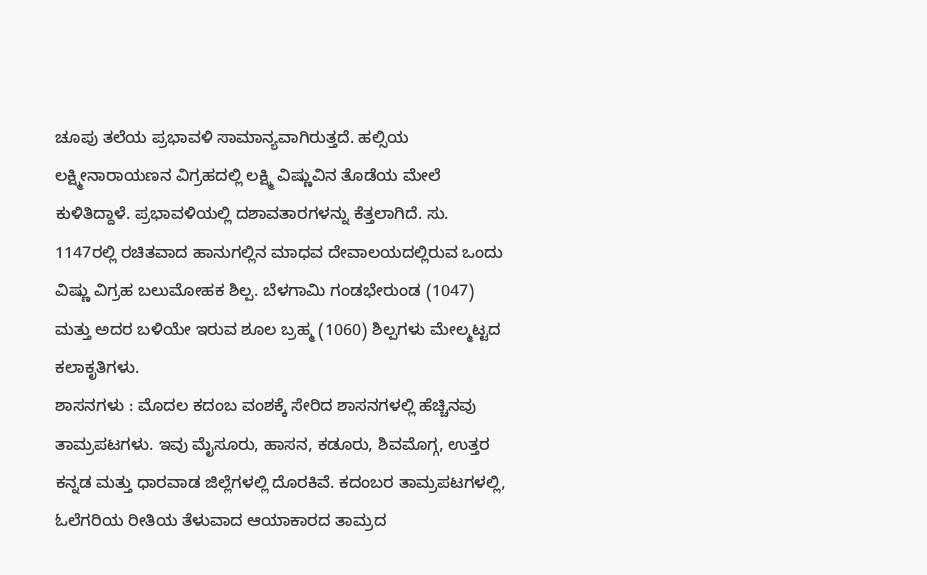ಚೂಪು ತಲೆಯ ಪ್ರಭಾವಳಿ ಸಾಮಾನ್ಯವಾಗಿರುತ್ತದೆ. ಹಲ್ಸಿಯ ಲಕ್ಷ್ಮೀನಾರಾಯಣನ ವಿಗ್ರಹದಲ್ಲಿ ಲಕ್ಷ್ಮಿ ವಿಷ್ಣುವಿನ ತೊಡೆಯ ಮೇಲೆ ಕುಳಿತಿದ್ದಾಳೆ. ಪ್ರಭಾವಳಿಯಲ್ಲಿ ದಶಾವತಾರಗಳನ್ನು ಕೆತ್ತಲಾಗಿದೆ. ಸು. 1147ರಲ್ಲಿ ರಚಿತವಾದ ಹಾನುಗಲ್ಲಿನ ಮಾಧವ ದೇವಾಲಯದಲ್ಲಿರುವ ಒಂದು ವಿಷ್ಣು ವಿಗ್ರಹ ಬಲುಮೋಹಕ ಶಿಲ್ಪ. ಬೆಳಗಾಮಿ ಗಂಡಭೇರುಂಡ (1047) ಮತ್ತು ಅದರ ಬಳಿಯೇ ಇರುವ ಶೂಲ ಬ್ರಹ್ಮ (1060) ಶಿಲ್ಪಗಳು ಮೇಲ್ಮಟ್ಟದ ಕಲಾಕೃತಿಗಳು.
ಶಾಸನಗಳು : ಮೊದಲ ಕದಂಬ ವಂಶಕ್ಕೆ ಸೇರಿದ ಶಾಸನಗಳಲ್ಲಿ ಹೆಚ್ಚಿನವು ತಾಮ್ರಪಟಗಳು. ಇವು ಮೈಸೂರು, ಹಾಸನ, ಕಡೂರು, ಶಿವಮೊಗ್ಗ, ಉತ್ತರ ಕನ್ನಡ ಮತ್ತು ಧಾರವಾಡ ಜಿಲ್ಲೆಗಳಲ್ಲಿ ದೊರಕಿವೆ. ಕದಂಬರ ತಾಮ್ರಪಟಗಳಲ್ಲಿ, ಓಲೆಗರಿಯ ರೀತಿಯ ತೆಳುವಾದ ಆಯಾಕಾರದ ತಾಮ್ರದ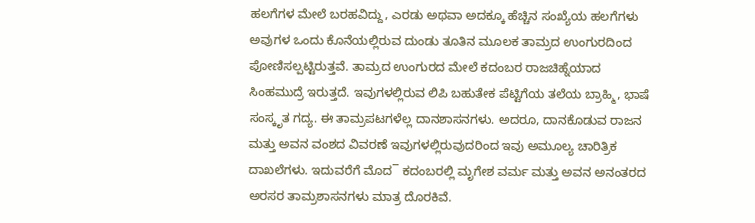ಹಲಗೆಗಳ ಮೇಲೆ ಬರಹವಿದ್ದು, ಎರಡು ಅಥವಾ ಅದಕ್ಕೂ ಹೆಚ್ಚಿನ ಸಂಖ್ಯೆಯ ಹಲಗೆಗಳು ಅವುಗಳ ಒಂದು ಕೊನೆಯಲ್ಲಿರುವ ದುಂಡು ತೂತಿನ ಮೂಲಕ ತಾಮ್ರದ ಉಂಗುರದಿಂದ ಪೋಣಿಸಲ್ಪಟ್ಟಿರುತ್ತವೆ. ತಾಮ್ರದ ಉಂಗುರದ ಮೇಲೆ ಕದಂಬರ ರಾಜಚಿಹ್ನೆಯಾದ ಸಿಂಹಮುದ್ರೆ ಇರುತ್ತದೆ. ಇವುಗಳಲ್ಲಿರುವ ಲಿಪಿ ಬಹುತೇಕ ಪೆಟ್ಟಿಗೆಯ ತಲೆಯ ಬ್ರಾಹ್ಮಿ, ಭಾಷೆ ಸಂಸ್ಕೃತ ಗದ್ಯ. ಈ ತಾಮ್ರಪಟಗಳೆಲ್ಲ ದಾನಶಾಸನಗಳು. ಅದರೂ, ದಾನಕೊಡುವ ರಾಜನ ಮತ್ತು ಅವನ ವಂಶದ ವಿವರಣೆ ಇವುಗಳಲ್ಲಿರುವುದರಿಂದ ಇವು ಅಮೂಲ್ಯ ಚಾರಿತ್ರಿಕ ದಾಖಲೆಗಳು. ಇದುವರೆಗೆ ಮೊದ¯ ಕದಂಬರಲ್ಲಿ ಮೃಗೇಶ ವರ್ಮ ಮತ್ತು ಅವನ ಅನಂತರದ ಅರಸರ ತಾಮ್ರಶಾಸನಗಳು ಮಾತ್ರ ದೊರಕಿವೆ.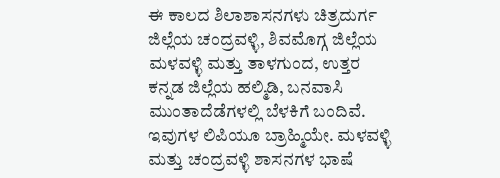ಈ ಕಾಲದ ಶಿಲಾಶಾಸನಗಳು ಚಿತ್ರದುರ್ಗ ಜಿಲ್ಲೆಯ ಚಂದ್ರವಳ್ಳಿ, ಶಿವಮೊಗ್ಗ ಜಿಲ್ಲೆಯ ಮಳವಳ್ಳಿ ಮತ್ತು ತಾಳಗುಂದ, ಉತ್ತರ ಕನ್ನಡ ಜಿಲ್ಲೆಯ ಹಲ್ಮಿಡಿ, ಬನವಾಸಿ ಮುಂತಾದೆಡೆಗಳಲ್ಲಿ ಬೆಳಕಿಗೆ ಬಂದಿವೆ. ಇವುಗಳ ಲಿಪಿಯೂ ಬ್ರಾಹ್ಮಿಯೇ. ಮಳವಳ್ಳಿ ಮತ್ತು ಚಂದ್ರವಳ್ಳಿ ಶಾಸನಗಳ ಭಾಷೆ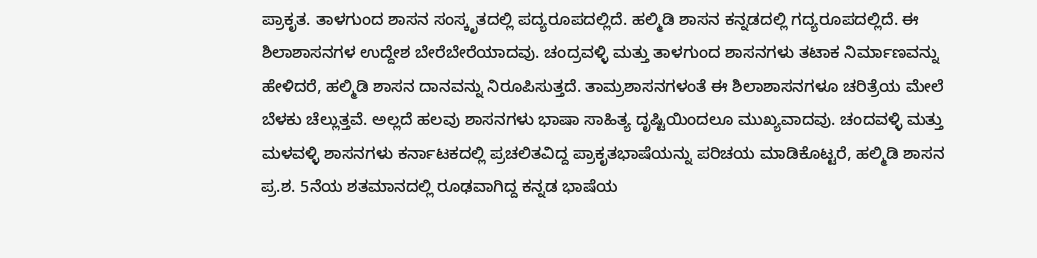ಪ್ರಾಕೃತ. ತಾಳಗುಂದ ಶಾಸನ ಸಂಸ್ಕೃತದಲ್ಲಿ ಪದ್ಯರೂಪದಲ್ಲಿದೆ. ಹಲ್ಮಿಡಿ ಶಾಸನ ಕನ್ನಡದಲ್ಲಿ ಗದ್ಯರೂಪದಲ್ಲಿದೆ. ಈ ಶಿಲಾಶಾಸನಗಳ ಉದ್ದೇಶ ಬೇರೆಬೇರೆಯಾದವು. ಚಂದ್ರವಳ್ಳಿ ಮತ್ತು ತಾಳಗುಂದ ಶಾಸನಗಳು ತಟಾಕ ನಿರ್ಮಾಣವನ್ನು ಹೇಳಿದರೆ, ಹಲ್ಮಿಡಿ ಶಾಸನ ದಾನವನ್ನು ನಿರೂಪಿಸುತ್ತದೆ. ತಾಮ್ರಶಾಸನಗಳಂತೆ ಈ ಶಿಲಾಶಾಸನಗಳೂ ಚರಿತ್ರೆಯ ಮೇಲೆ ಬೆಳಕು ಚೆಲ್ಲುತ್ತವೆ. ಅಲ್ಲದೆ ಹಲವು ಶಾಸನಗಳು ಭಾಷಾ ಸಾಹಿತ್ಯ ದೃಷ್ಟಿಯಿಂದಲೂ ಮುಖ್ಯವಾದವು. ಚಂದವಳ್ಳಿ ಮತ್ತು ಮಳವಳ್ಳಿ ಶಾಸನಗಳು ಕರ್ನಾಟಕದಲ್ಲಿ ಪ್ರಚಲಿತವಿದ್ದ ಪ್ರಾಕೃತಭಾಷೆಯನ್ನು ಪರಿಚಯ ಮಾಡಿಕೊಟ್ಟರೆ, ಹಲ್ಮಿಡಿ ಶಾಸನ ಪ್ರ.ಶ. 5ನೆಯ ಶತಮಾನದಲ್ಲಿ ರೂಢವಾಗಿದ್ದ ಕನ್ನಡ ಭಾಷೆಯ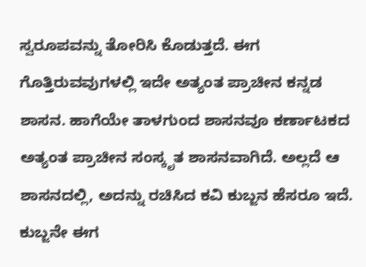ಸ್ವರೂಪವನ್ನು ತೋರಿಸಿ ಕೊಡುತ್ತದೆ. ಈಗ ಗೊತ್ತಿರುವವುಗಳಲ್ಲಿ ಇದೇ ಅತ್ಯಂತ ಪ್ರಾಚೀನ ಕನ್ನಡ ಶಾಸನ. ಹಾಗೆಯೇ ತಾಳಗುಂದ ಶಾಸನವೂ ಕರ್ಣಾಟಕದ ಅತ್ಯಂತ ಪ್ರಾಚೀನ ಸಂಸ್ಕೃತ ಶಾಸನವಾಗಿದೆ. ಅಲ್ಲದೆ ಆ ಶಾಸನದಲ್ಲಿ, ಅದನ್ನು ರಚಿಸಿದ ಕವಿ ಕುಬ್ಜನ ಹೆಸರೂ ಇದೆ. ಕುಬ್ಜನೇ ಈಗ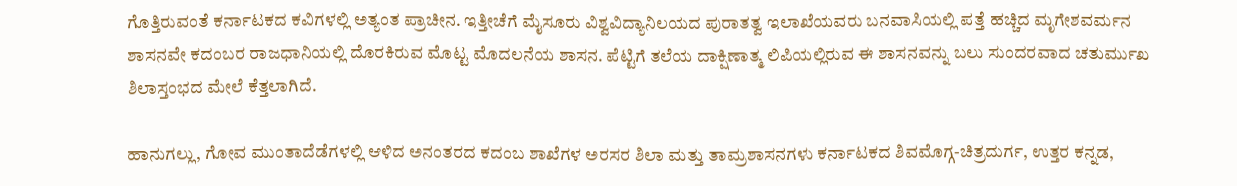ಗೊತ್ತಿರುವಂತೆ ಕರ್ನಾಟಕದ ಕವಿಗಳಲ್ಲಿ ಅತ್ಯಂತ ಪ್ರಾಚೀನ. ಇತ್ತೀಚೆಗೆ ಮೈಸೂರು ವಿಶ್ವವಿದ್ಯಾನಿಲಯದ ಪುರಾತತ್ವ ಇಲಾಖೆಯವರು ಬನವಾಸಿಯಲ್ಲಿ ಪತ್ತೆ ಹಚ್ಚಿದ ಮೃಗೇಶವರ್ಮನ ಶಾಸನವೇ ಕದಂಬರ ರಾಜಧಾನಿಯಲ್ಲಿ ದೊರಕಿರುವ ಮೊಟ್ಟ ಮೊದಲನೆಯ ಶಾಸನ. ಪೆಟ್ಟಿಗೆ ತಲೆಯ ದಾಕ್ಷಿಣಾತ್ಮ ಲಿಪಿಯಲ್ಲಿರುವ ಈ ಶಾಸನವನ್ನು ಬಲು ಸುಂದರವಾದ ಚತುರ್ಮುಖ ಶಿಲಾಸ್ತಂಭದ ಮೇಲೆ ಕೆತ್ತಲಾಗಿದೆ.

ಹಾನುಗಲ್ಲು, ಗೋವ ಮುಂತಾದೆಡೆಗಳಲ್ಲಿ ಆಳಿದ ಅನಂತರದ ಕದಂಬ ಶಾಖೆಗಳ ಅರಸರ ಶಿಲಾ ಮತ್ತು ತಾಮ್ರಶಾಸನಗಳು ಕರ್ನಾಟಕದ ಶಿವಮೊಗ್ಗ-ಚಿತ್ರದುರ್ಗ, ಉತ್ತರ ಕನ್ನಡ,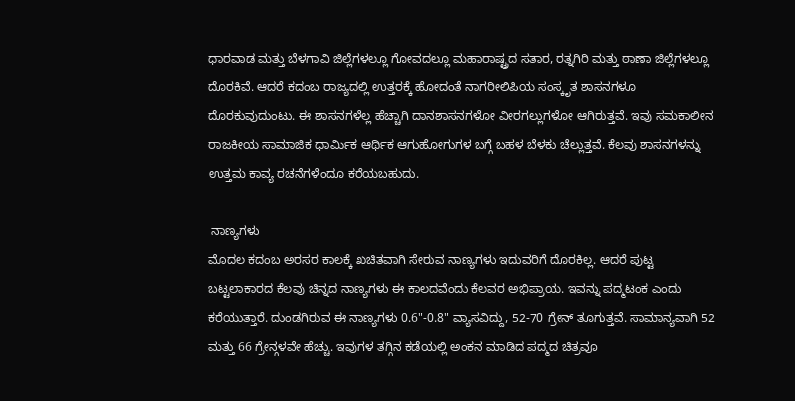ಧಾರವಾಡ ಮತ್ತು ಬೆಳಗಾವಿ ಜಿಲ್ಲೆಗಳಲ್ಲೂ ಗೋವದಲ್ಲೂ ಮಹಾರಾಷ್ಟ್ರದ ಸತಾರ, ರತ್ನಗಿರಿ ಮತ್ತು ಠಾಣಾ ಜಿಲ್ಲೆಗಳಲ್ಲೂ ದೊರಕಿವೆ. ಆದರೆ ಕದಂಬ ರಾಜ್ಯದಲ್ಲಿ ಉತ್ತರಕ್ಕೆ ಹೋದಂತೆ ನಾಗರೀಲಿಪಿಯ ಸಂಸ್ಕೃತ ಶಾಸನಗಳೂ ದೊರಕುವುದುಂಟು. ಈ ಶಾಸನಗಳೆಲ್ಲ ಹೆಚ್ಚಾಗಿ ದಾನಶಾಸನಗಳೋ ವೀರಗಲ್ಲುಗಳೋ ಆಗಿರುತ್ತವೆ. ಇವು ಸಮಕಾಲೀನ ರಾಜಕೀಯ ಸಾಮಾಜಿಕ ಧಾರ್ಮಿಕ ಆರ್ಥಿಕ ಆಗುಹೋಗುಗಳ ಬಗ್ಗೆ ಬಹಳ ಬೆಳಕು ಚೆಲ್ಲುತ್ತವೆ. ಕೆಲವು ಶಾಸನಗಳನ್ನು ಉತ್ತಮ ಕಾವ್ಯ ರಚನೆಗಳೆಂದೂ ಕರೆಯಬಹುದು.

 ನಾಣ್ಯಗಳು
ಮೊದಲ ಕದಂಬ ಅರಸರ ಕಾಲಕ್ಕೆ ಖಚಿತವಾಗಿ ಸೇರುವ ನಾಣ್ಯಗಳು ಇದುವರಿಗೆ ದೊರಕಿಲ್ಲ. ಆದರೆ ಪುಟ್ಟ ಬಟ್ಟಲಾಕಾರದ ಕೆಲವು ಚಿನ್ನದ ನಾಣ್ಯಗಳು ಈ ಕಾಲದವೆಂದು ಕೆಲವರ ಅಭಿಪ್ರಾಯ. ಇವನ್ನು ಪದ್ಮಟಂಕ ಎಂದು ಕರೆಯುತ್ತಾರೆ. ದುಂಡಗಿರುವ ಈ ನಾಣ್ಯಗಳು 0.6"-0.8" ವ್ಯಾಸವಿದ್ದು, 52-70 ಗ್ರೇನ್ ತೂಗುತ್ತವೆ. ಸಾಮಾನ್ಯವಾಗಿ 52 ಮತ್ತು 66 ಗ್ರೇನ್ಗಳವೇ ಹೆಚ್ಚು. ಇವುಗಳ ತಗ್ಗಿನ ಕಡೆಯಲ್ಲಿ ಅಂಕನ ಮಾಡಿದ ಪದ್ಮದ ಚಿತ್ರವೂ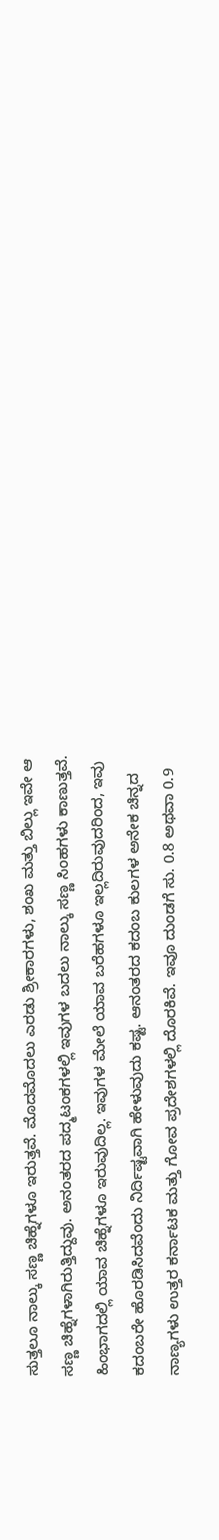ಸುತ್ತಲೂ ನಾಲ್ಕು ಸಣ್ಣ ಚಿಹ್ನೆಗಳೂ ಇರುತ್ತವೆ. ಮೊದಮೊದಲು ಎರಡು ಶ್ರೀಕಾರಗಳು, ಶಂಖ ಮತ್ತು ಬಿಲ್ಲು ಇವೇ ಆ ಸಣ್ಣ ಚಿಹ್ನೆಗಳಾಗಿರುತ್ತಿದ್ದುವು. ಅನಂತರದ ಪದ್ಮಟಂಕಗಳಲ್ಲಿ ಇವುಗಳ ಬದಲು ನಾಲ್ಕು ಸಣ್ಣ ಸಿಂಹಗಳು ಕಾಣುತ್ತವೆ. ಹಿಂಭಾಗದಲ್ಲಿ ಯಾವ ಚಿಹ್ನೆಗಳೂ ಇರುವುದಿಲ್ಲ. ಇವುಗಳ ಮೇಲೆ ಯಾವ ಬರೆಹಗಳೂ ಇಲ್ಲದಿರುವುದರಿಂದ, ಇವು ಕದಂಬರೇ ಹೊರಡಿಸಿದವೆಂದು ನಿರ್ದಿಷ್ಟವಾಗಿ ಹೇಳುವುದು ಕಷ್ಟ. ಆನಂತರದ ಕದಂಬ ಕುಲಗಳ ಅನೇಕ ಚಿನ್ನದ ನಾಣ್ಯಗಳು ಉತ್ತರ ಕರ್ನಾಟಕ ಮತ್ತು ಗೋವ ಪ್ರದೇಶಗಳಲ್ಲಿ ದೊರಕಿವೆ. ಇವೂ ದುಂಡಗೆ ಸು. 0.8 ಅಥವಾ 0.9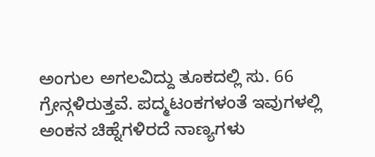ಅಂಗುಲ ಅಗಲವಿದ್ದು ತೂಕದಲ್ಲಿ ಸು. 66 ಗ್ರೇನ್ಗಳಿರುತ್ತವೆ. ಪದ್ಮಟಂಕಗಳಂತೆ ಇವುಗಳಲ್ಲಿ ಅಂಕನ ಚಿಹ್ನೆಗಳಿರದೆ ನಾಣ್ಯಗಳು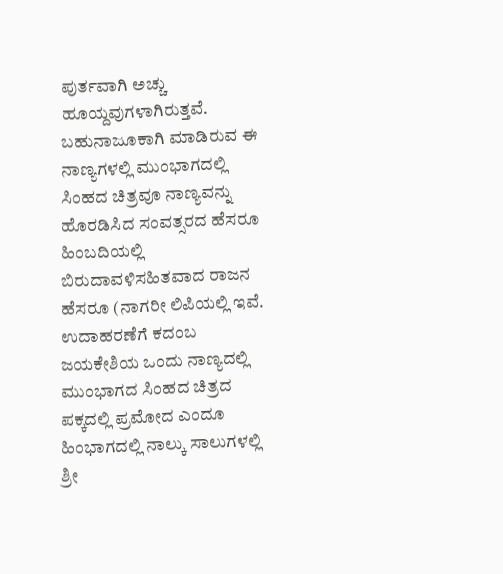ಪುರ್ತವಾಗಿ ಅಚ್ಚು ಹೂಯ್ದವುಗಳಾಗಿರುತ್ತವೆ. ಬಹುನಾಜೂಕಾಗಿ ಮಾಡಿರುವ ಈ ನಾಣ್ಯಗಳಲ್ಲಿ ಮುಂಭಾಗದಲ್ಲಿ ಸಿಂಹದ ಚಿತ್ರವೂ ನಾಣ್ಯವನ್ನು ಹೊರಡಿಸಿದ ಸಂವತ್ಸರದ ಹೆಸರೂ ಹಿಂಬದಿಯಲ್ಲಿ ಬಿರುದಾವಳಿಸಹಿತವಾದ ರಾಜನ ಹೆಸರೂ (ನಾಗರೀ ಲಿಪಿಯಲ್ಲಿ ಇವೆ. ಉದಾಹರಣೆಗೆ ಕದಂಬ ಜಯಕೇಶಿಯ ಒಂದು ನಾಣ್ಯದಲ್ಲಿ ಮುಂಭಾಗದ ಸಿಂಹದ ಚಿತ್ರದ ಪಕ್ಕದಲ್ಲಿ ಪ್ರಮೋದ ಎಂದೂ ಹಿಂಭಾಗದಲ್ಲಿ ನಾಲ್ಕು ಸಾಲುಗಳಲ್ಲಿ ಶ್ರೀ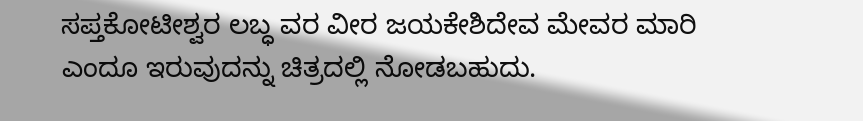ಸಪ್ತಕೋಟೀಶ್ವರ ಲಬ್ಧ ವರ ವೀರ ಜಯಕೇಶಿದೇವ ಮೇವರ ಮಾರಿ ಎಂದೂ ಇರುವುದನ್ನು ಚಿತ್ರದಲ್ಲಿ ನೋಡಬಹುದು.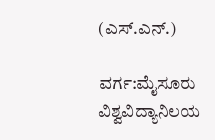(ಎಸ್.ಎನ್.)

ವರ್ಗ:ಮೈಸೂರು ವಿಶ್ವವಿದ್ಯಾನಿಲಯ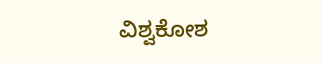ವಿಶ್ವಕೋಶ